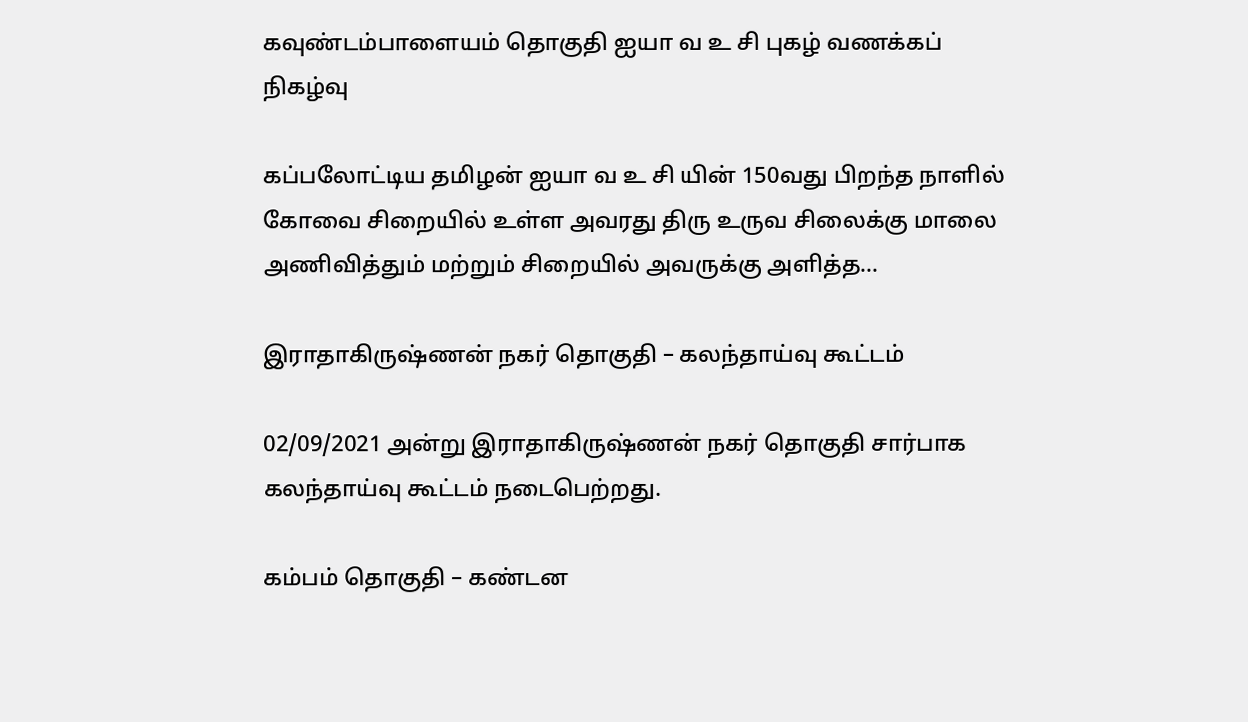கவுண்டம்பாளையம் தொகுதி ஐயா வ உ சி புகழ் வணக்கப் நிகழ்வு

கப்பலோட்டிய தமிழன் ஐயா வ உ சி யின் 150வது பிறந்த நாளில்    கோவை சிறையில் உள்ள அவரது திரு உருவ சிலைக்கு மாலை அணிவித்தும் மற்றும் சிறையில் அவருக்கு அளித்த...

இராதாகிருஷ்ணன் நகர் தொகுதி – கலந்தாய்வு கூட்டம்

02/09/2021 அன்று இராதாகிருஷ்ணன் நகர் தொகுதி சார்பாக கலந்தாய்வு கூட்டம் நடைபெற்றது.

கம்பம் தொகுதி – கண்டன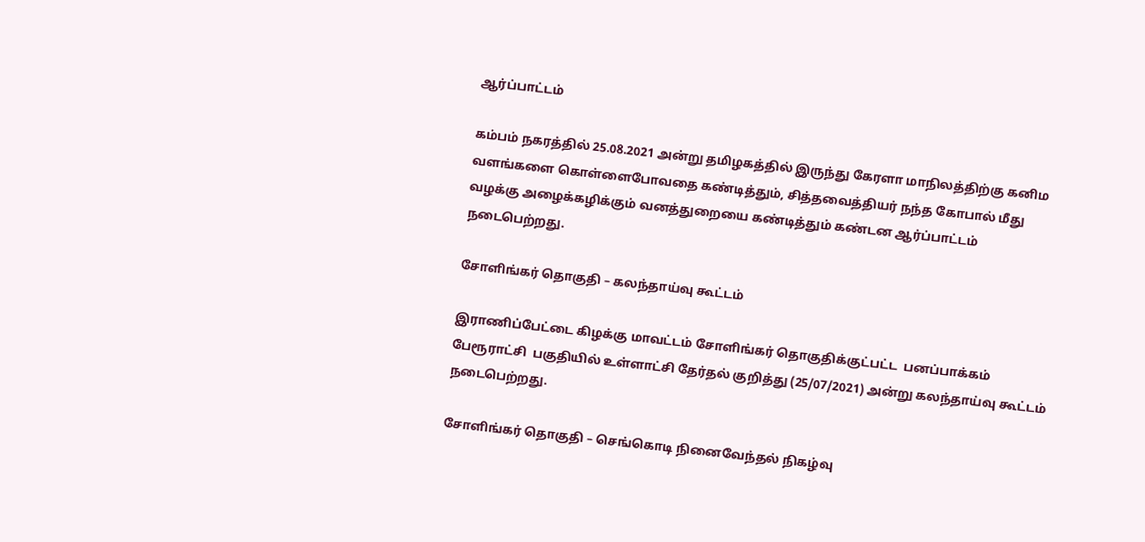ஆர்ப்பாட்டம்

கம்பம் நகரத்தில் 25.08.2021 அன்று தமிழகத்தில் இருந்து கேரளா மாநிலத்திற்கு கனிம வளங்களை கொள்ளைபோவதை கண்டித்தும், சித்தவைத்தியர் நந்த கோபால் மீது வழக்கு அழைக்கழிக்கும் வனத்துறையை கண்டித்தும் கண்டன ஆர்ப்பாட்டம் நடைபெற்றது.

சோளிங்கர் தொகுதி – கலந்தாய்வு கூட்டம்

இராணிப்பேட்டை கிழக்கு மாவட்டம் சோளிங்கர் தொகுதிக்குட்பட்ட  பனப்பாக்கம் பேரூராட்சி  பகுதியில் உள்ளாட்சி தேர்தல் குறித்து (25/07/2021) அன்று கலந்தாய்வு கூட்டம்  நடைபெற்றது.

சோளிங்கர் தொகுதி – செங்கொடி நினைவேந்தல் நிகழ்வு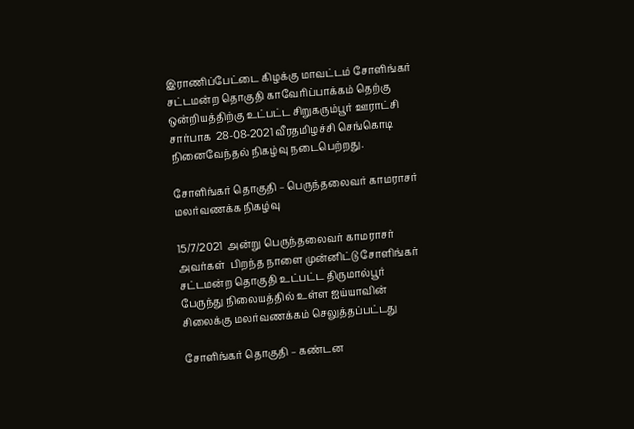இராணிப்பேட்டை கிழக்கு மாவட்டம் சோளிங்கர் சட்டமன்ற தொகுதி காவேரிப்பாக்கம் தெற்கு ஒன்றியத்திற்கு உட்பட்ட சிறுகரும்பூர் ஊராட்சி சார்பாக  28-08-2021 வீரதமிழச்சி செங்கொடி நினைவேந்தல் நிகழ்வு நடைபெற்றது.

சோளிங்கர் தொகுதி – பெருந்தலைவர் காமராசர் மலர்வணக்க நிகழ்வு

15/7/2021  அன்று பெருந்தலைவர் காமராசர் அவர்கள்  பிறந்த நாளை முன்னிட்டு சோளிங்கர் சட்டமன்ற தொகுதி உட்பட்ட திருமால்பூர் பேருந்து நிலையத்தில் உள்ள ஐய்யாவின் சிலைக்கு மலர்வணக்கம் செலுத்தப்பட்டது

சோளிங்கர் தொகுதி – கண்டன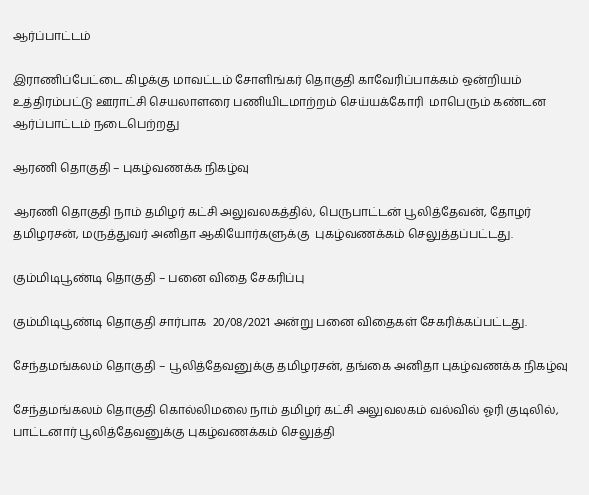ஆர்ப்பாட்டம்

இராணிப்பேட்டை கிழக்கு மாவட்டம் சோளிங்கர் தொகுதி காவேரிப்பாக்கம் ஒன்றியம் உத்திரம்பட்டு ஊராட்சி செயலாளரை பணியிடமாற்றம் செய்யக்கோரி  மாபெரும் கண்டன ஆர்ப்பாட்டம் நடைபெற்றது

ஆரணி தொகுதி – புகழ்வணக்க நிகழ்வு

ஆரணி தொகுதி நாம் தமிழர் கட்சி அலுவலகத்தில், பெருபாட்டன் பூலித்தேவன், தோழர் தமிழரசன், மருத்துவர் அனிதா ஆகியோர்களுக்கு  புகழ்வணக்கம் செலுத்தப்பட்டது.

கும்மிடிபூண்டி தொகுதி – பனை விதை சேகரிப்பு

கும்மிடிபூண்டி தொகுதி சார்பாக  20/08/2021 அன்று பனை விதைகள் சேகரிக்கப்பட்டது.

சேந்தமங்கலம் தொகுதி – பூலித்தேவனுக்கு தமிழரசன், தங்கை அனிதா புகழ்வணக்க நிகழ்வு

சேந்தமங்கலம் தொகுதி கொல்லிமலை நாம் தமிழர் கட்சி அலுவலகம் வல்வில் ஓரி குடிலில், பாட்டனார் பூலித்தேவனுக்கு புகழ்வணக்கம் செலுத்தி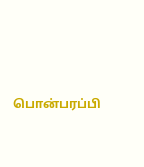பொன்பரப்பி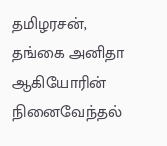தமிழரசன், தங்கை அனிதா ஆகியோரின் நினைவேந்தல்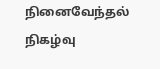நினைவேந்தல் நிகழ்வு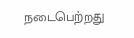நடைபெற்றது